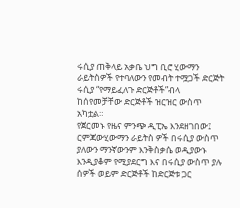ሩሲያ ጠቅላይ አቃቤ ህግ ቢሮ ሂውማን ራይትስዎች የተባለውን የመብት ተሟጋች ድርጅት ሩሲያ “የማይፈለጉ ድርጅቶች”ብላ ከሰየመቻቸው ድርጅቶች ዝርዝር ውስጥ አካቷል።
የጀርመኑ የዜና ምንጭ ዲፒኤ እንደዘገበው፤ ርምጃውሂውማን ራይትስ ዎች በሩሲያ ውስጥ ያለውን ማንኛውንም እንቅስቃሴ ወዲያውኑ እንዲያቆም የሚያደርግ እና በሩሲያ ውስጥ ያሉ ሰዎች ወይም ድርጅቶች ከድርጅቱ ጋር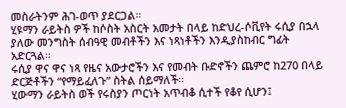መስራትንም ሕገ-ወጥ ያደርጋል።
ሂዩማን ራይትስ ዎች ከሶስት አስርት አመታት በላይ ከድህረ-ሶቪየት ሩሲያ በኋላ ያለው መንግስት ሰብዓዊ መብቶችን እና ነጻነቶችን እንዲያስከብር ግፊት አድርጓል።
ሩሲያ ዋና ዋና ነጻ የዜና አውታሮችን እና የመብት ቡድኖችን ጨምሮ ከ270 በላይ ድርጅቶችን “የማይፈለጉ” ስትል ሰይማለች።
ሂውማን ራይትስ ወች የሩስያን ጦርነት አጥብቆ ሲተች የቆየ ሲሆን፤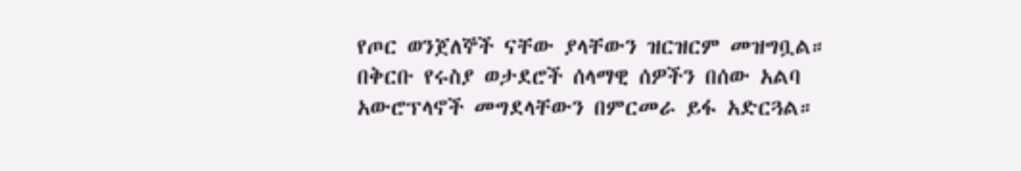የጦር ወንጀለኞች ናቸው ያላቸውን ዝርዝርም መዝግቧል።
በቅርቡ የሩስያ ወታደሮች ሰላማዊ ሰዎችን በሰው አልባ አውሮፕላኖች መግደላቸውን በምርመራ ይፋ አድርጓል።